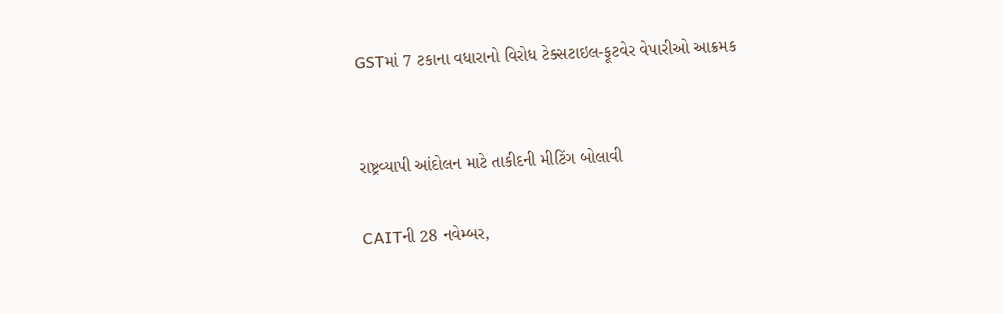GSTમાં 7 ટકાના વધારાનો વિરોધ ટેક્સટાઇલ-ફૂટવેર વેપારીઓ આક્રમક


રાષ્ટ્રવ્યાપી આંદોલન માટે તાકીદની મીટિંગ બોલાવી

CAITની 28 નવેમ્બર,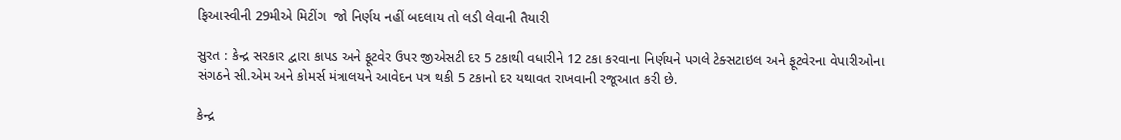ફિઆસ્વીની 29મીએ મિટીંગ  જો નિર્ણય નહીં બદલાય તો લડી લેવાની તૈયારી

સુરત : કેન્દ્ર સરકાર દ્વારા કાપડ અને ફૂટવેર ઉપર જીએસટી દર 5 ટકાથી વધારીને 12 ટકા કરવાના નિર્ણયને પગલે ટેક્સટાઇલ અને ફૂટવેરના વેપારીઓના સંગઠને સી.એમ અને કોમર્સ મંત્રાલયને આવેદન પત્ર થકી 5 ટકાનો દર યથાવત રાખવાની રજૂઆત કરી છે.

કેન્દ્ર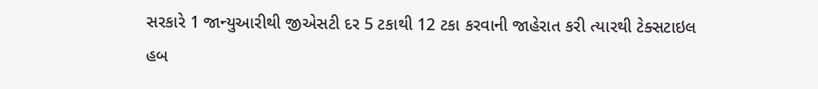સરકારે 1 જાન્યુઆરીથી જીએસટી દર 5 ટકાથી 12 ટકા કરવાની જાહેરાત કરી ત્યારથી ટેક્સટાઇલ હબ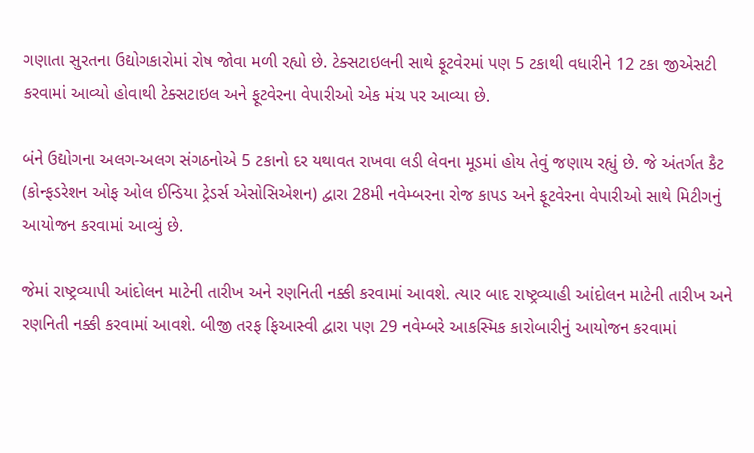ગણાતા સુરતના ઉદ્યોગકારોમાં રોષ જોવા મળી રહ્યો છે. ટેક્સટાઇલની સાથે ફૂટવેરમાં પણ 5 ટકાથી વધારીને 12 ટકા જીએસટી કરવામાં આવ્યો હોવાથી ટેક્સટાઇલ અને ફૂટવેરના વેપારીઓ એક મંચ પર આવ્યા છે.

બંને ઉદ્યોગના અલગ-અલગ સંગઠનોએ 5 ટકાનો દર યથાવત રાખવા લડી લેવના મૂડમાં હોય તેવું જણાય રહ્યું છે. જે અંતર્ગત કૈટ (કોન્ફડરેશન ઓફ ઓલ ઈન્ડિયા ટ્રેડર્સ એસોસિએશન) દ્વારા 28મી નવેમ્બરના રોજ કાપડ અને ફૂટવેરના વેપારીઓ સાથે મિટીગનું આયોજન કરવામાં આવ્યું છે.

જેમાં રાષ્ટ્રવ્યાપી આંદોલન માટેની તારીખ અને રણનિતી નક્કી કરવામાં આવશે. ત્યાર બાદ રાષ્ટ્રવ્યાહી આંદોલન માટેની તારીખ અને રણનિતી નક્કી કરવામાં આવશે. બીજી તરફ ફિઆસ્વી દ્વારા પણ 29 નવેમ્બરે આકસ્મિક કારોબારીનું આયોજન કરવામાં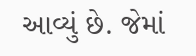આવ્યું છે. જેમાં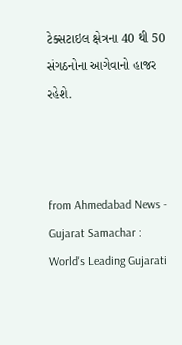ટેક્સટાઇલ ક્ષેત્રના 40 થી 50 સંગઠનોના આગેવાનો હાજર રહેશે.



from Ahmedabad News - Gujarat Samachar : World's Leading Gujarati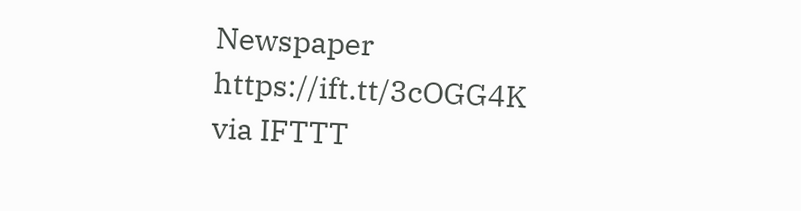Newspaper https://ift.tt/3cOGG4K
via IFTTT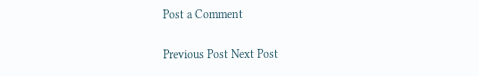Post a Comment

Previous Post Next Post